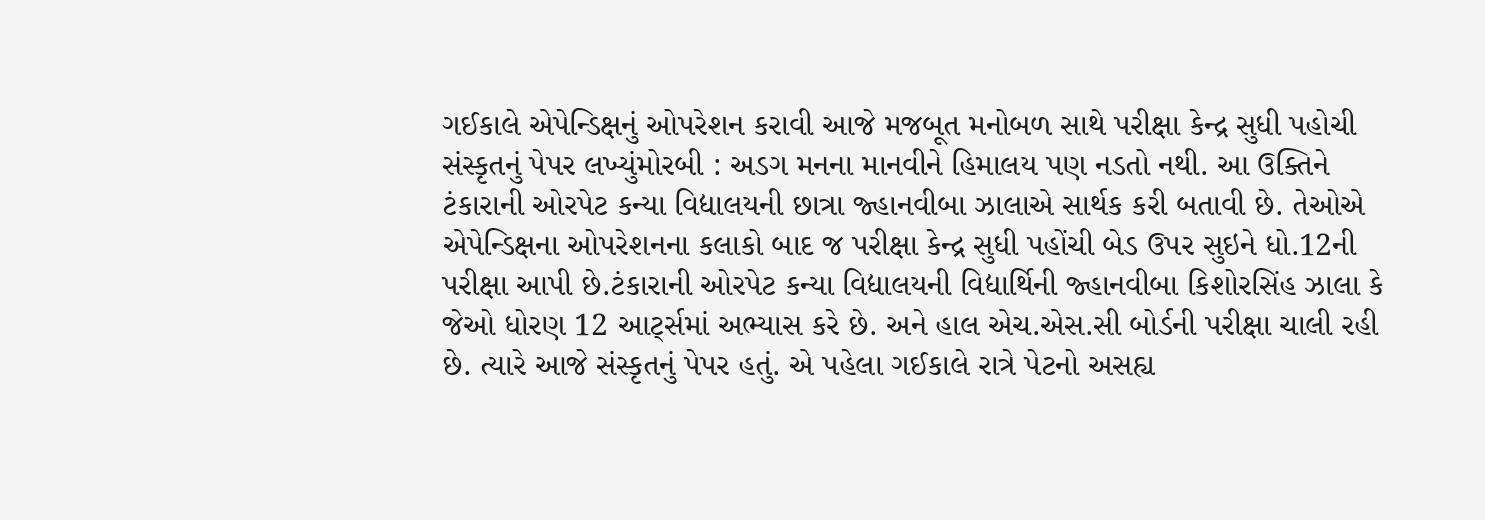ગઈકાલે એપેન્ડિક્ષનું ઓપરેશન કરાવી આજે મજબૂત મનોબળ સાથે પરીક્ષા કેન્દ્ર સુધી પહોચી સંસ્કૃતનું પેપર લખ્યુંમોરબી : અડગ મનના માનવીને હિમાલય પણ નડતો નથી. આ ઉક્તિને ટંકારાની ઓરપેટ કન્યા વિદ્યાલયની છાત્રા જ્હાનવીબા ઝાલાએ સાર્થક કરી બતાવી છે. તેઓએ એપેન્ડિક્ષના ઓપરેશનના કલાકો બાદ જ પરીક્ષા કેન્દ્ર સુધી પહોંચી બેડ ઉપર સુઇને ધો.12ની પરીક્ષા આપી છે.ટંકારાની ઓરપેટ કન્યા વિદ્યાલયની વિદ્યાર્થિની જ્હાનવીબા કિશોરસિંહ ઝાલા કે જેઓ ધોરણ 12 આર્ટ્સમાં અભ્યાસ કરે છે. અને હાલ એચ.એસ.સી બોર્ડની પરીક્ષા ચાલી રહી છે. ત્યારે આજે સંસ્કૃતનું પેપર હતું. એ પહેલા ગઈકાલે રાત્રે પેટનો અસહ્ય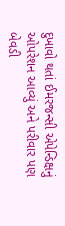દુખાવો થતાં ઈમરજન્સી એપેન્ડિક્ષનું ઓપરેશન આવ્યું અને પરીવાર પણ બેવડી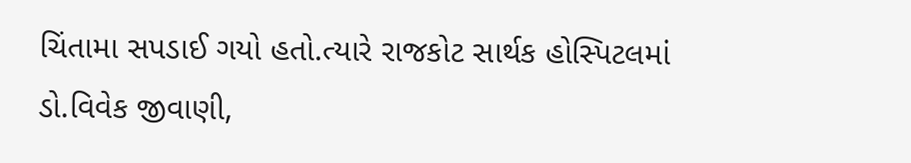ચિંતામા સપડાઈ ગયો હતો.ત્યારે રાજકોટ સાર્થક હોસ્પિટલમાં ડો.વિવેક જીવાણી,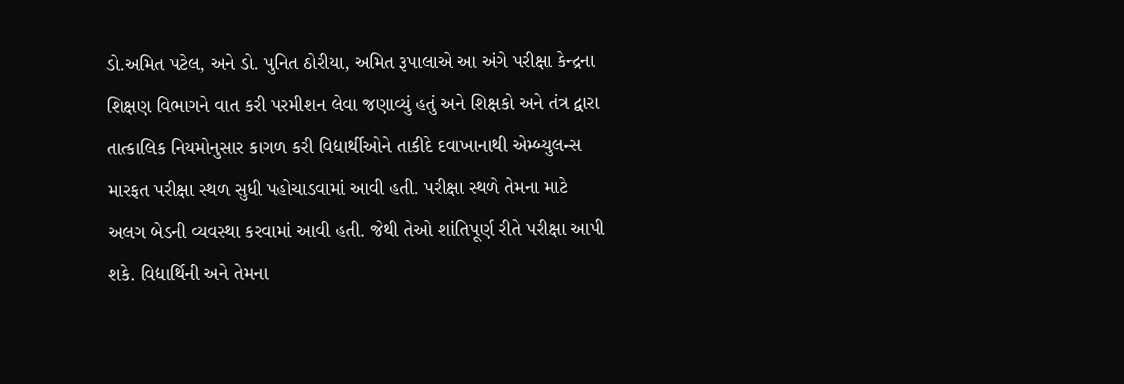ડો.અમિત પટેલ, અને ડો. પુનિત ઠોરીયા, અમિત રૂપાલાએ આ અંગે પરીક્ષા કેન્દ્રના શિક્ષણ વિભાગને વાત કરી પરમીશન લેવા જણાવ્યું હતું અને શિક્ષકો અને તંત્ર દ્વારા તાત્કાલિક નિયમોનુસાર કાગળ કરી વિદ્યાર્થીઓને તાકીદે દવાખાનાથી એમ્બ્યુલન્સ મારફત પરીક્ષા સ્થળ સુધી પહોચાડવામાં આવી હતી. પરીક્ષા સ્થળે તેમના માટે અલગ બેડની વ્યવસ્થા કરવામાં આવી હતી. જેથી તેઓ શાંતિપૂર્ણ રીતે પરીક્ષા આપી શકે. વિદ્યાર્થિની અને તેમના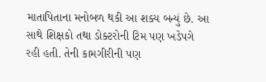માતાપિતાના મનોબળ થકી આ શક્ય બન્યું છે. આ સાથે શિક્ષકો તથા ડોક્ટરોની ટિમ પણ ખડેપગે રહી હતી. તેની કામગીરીની પણ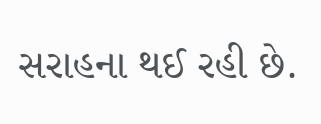સરાહના થઈ રહી છે.